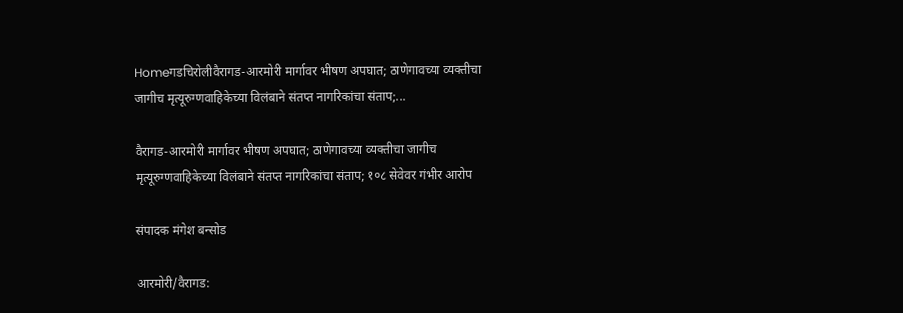Homeगडचिरोलीवैरागड-आरमोरी मार्गावर भीषण अपघात; ठाणेगावच्या व्यक्तीचा जागीच मृत्यूरुग्णवाहिकेच्या विलंबाने संतप्त नागरिकांचा संताप;...

वैरागड-आरमोरी मार्गावर भीषण अपघात; ठाणेगावच्या व्यक्तीचा जागीच मृत्यूरुग्णवाहिकेच्या विलंबाने संतप्त नागरिकांचा संताप; १०८ सेवेवर गंभीर आरोप

संपादक मंगेश बन्सोड

आरमोरी/वैरागड: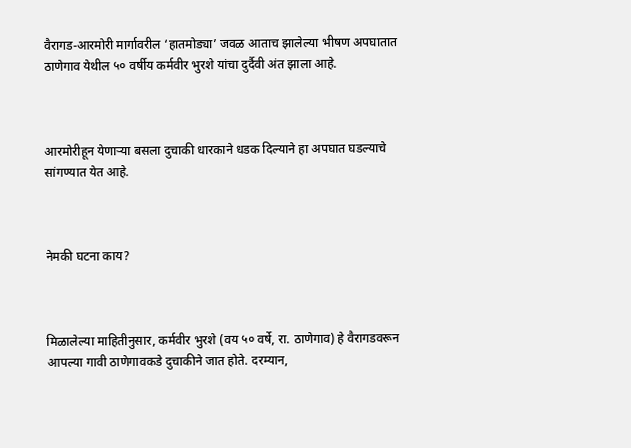वैरागड-आरमोरी मार्गावरील ‘हातमोड्या’ जवळ आताच झालेल्या भीषण अपघातात ठाणेगाव येथील ५० वर्षीय कर्मवीर भुरशे यांचा दुर्दैवी अंत झाला आहे.



आरमोरीहून येणाऱ्या बसला दुचाकी धारकाने धडक दिल्याने हा अपघात घडल्याचे सांगण्यात येत आहे.



नेमकी घटना काय?



मिळालेल्या माहितीनुसार, कर्मवीर भुरशे (वय ५० वर्षे, रा. ठाणेगाव) हे वैरागडवरून आपल्या गावी ठाणेगावकडे दुचाकीने जात होते. दरम्यान,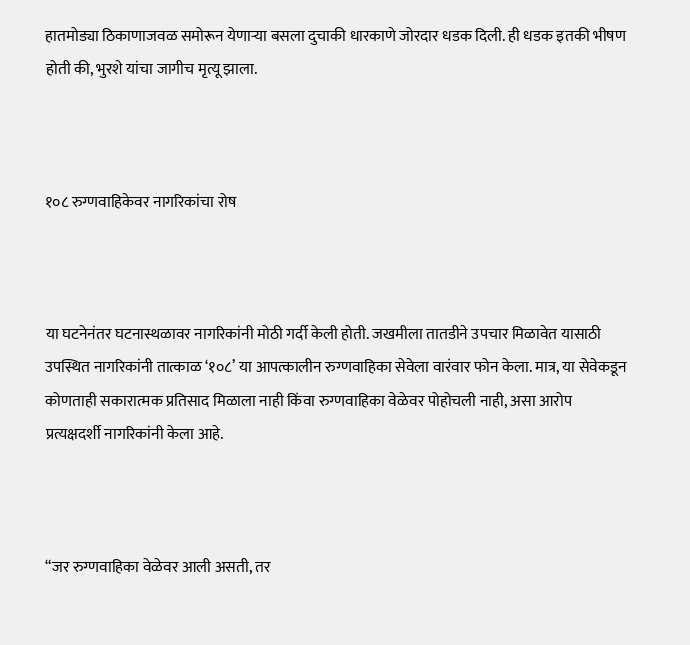हातमोड्या ठिकाणाजवळ समोरून येणाऱ्या बसला दुचाकी धारकाणे जोरदार धडक दिली. ही धडक इतकी भीषण होती की, भुरशे यांचा जागीच मृत्यू झाला.



१०८ रुग्णवाहिकेवर नागरिकांचा रोष



या घटनेनंतर घटनास्थळावर नागरिकांनी मोठी गर्दी केली होती. जखमीला तातडीने उपचार मिळावेत यासाठी उपस्थित नागरिकांनी तात्काळ ‘१०८’ या आपत्कालीन रुग्णवाहिका सेवेला वारंवार फोन केला. मात्र, या सेवेकडून कोणताही सकारात्मक प्रतिसाद मिळाला नाही किंवा रुग्णवाहिका वेळेवर पोहोचली नाही, असा आरोप प्रत्यक्षदर्शी नागरिकांनी केला आहे.



“जर रुग्णवाहिका वेळेवर आली असती, तर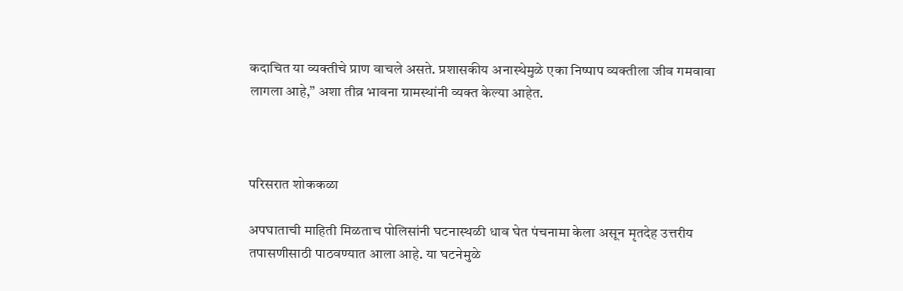कदाचित या व्यक्तीचे प्राण वाचले असते. प्रशासकीय अनास्थेमुळे एका निष्पाप व्यक्तीला जीव गमवावा लागला आहे,” अशा तीव्र भावना ग्रामस्थांनी व्यक्त केल्या आहेत.



परिसरात शोककळा

अपघाताची माहिती मिळताच पोलिसांनी घटनास्थळी धाव घेत पंचनामा केला असून मृतदेह उत्तरीय तपासणीसाठी पाठवण्यात आला आहे. या घटनेमुळे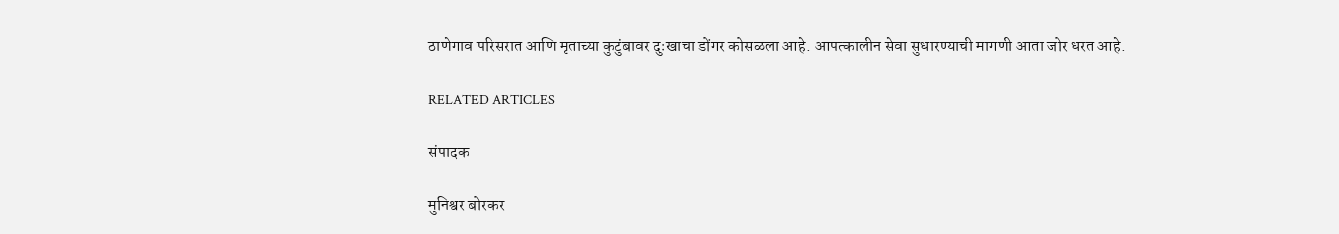ठाणेगाव परिसरात आणि मृताच्या कुटुंबावर दुःखाचा डोंगर कोसळला आहे. आपत्कालीन सेवा सुधारण्याची मागणी आता जोर धरत आहे.

RELATED ARTICLES

संपादक

मुनिश्वर बोरकर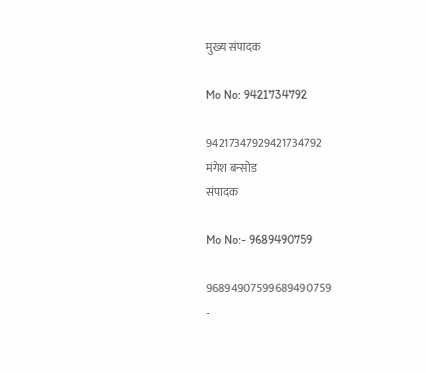मुख्य संपादक

Mo No: 9421734792

94217347929421734792
मंगेश बन्सोड
संपादक

Mo No:- 9689490759

96894907599689490759
-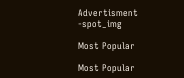Advertisment -spot_img

Most Popular

Most Popular